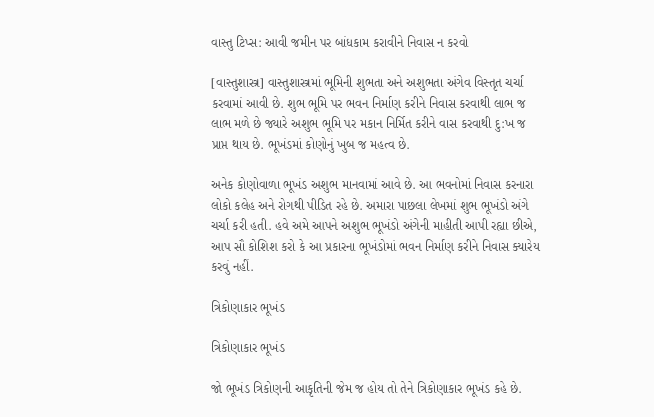વાસ્તુ ટિપ્સ: આવી જમીન પર બાંધકામ કરાવીને નિવાસ ન કરવો

[વાસ્તુશાસ્ત્ર] વાસ્તુશાસ્ત્રમાં ભૂમિની શુભતા અને અશુભતા અંગેવ વિસ્તૃત ચર્ચા કરવામાં આવી છે. શુભ ભૂમિ પર ભવન નિર્માણ કરીને નિવાસ કરવાથી લાભ જ લાભ મળે છે જ્યારે અશુભ ભૂમિ પર મકાન નિર્મિત કરીને વાસ કરવાથી દુ:ખ જ પ્રાપ્ત થાય છે. ભૂખંડમાં કોણોનું ખુબ જ મહત્વ છે.

અનેક કોણોવાળા ભૂખંડ અશુભ માનવામાં આવે છે. આ ભવનોમાં નિવાસ કરનારા લોકો કલેહ અને રોગથી પીડિત રહે છે. અમારા પાછલા લેખમાં શુભ ભૂખંડો અંગે ચર્ચા કરી હતી. હવે અમે આપને અશુભ ભૂખંડો અંગેની માહીતી આપી રહ્યા છીએ, આપ સૌ કોશિશ કરો કે આ પ્રકારના ભૂખંડોમાં ભવન નિર્માણ કરીને નિવાસ ક્યારેય કરવું નહીં.

ત્રિકોણાકાર ભૂખંડ

ત્રિકોણાકાર ભૂખંડ

જો ભૂખંડ ત્રિકોણની આકૃતિની જેમ જ હોય તો તેને ત્રિકોણાકાર ભૂખંડ કહે છે.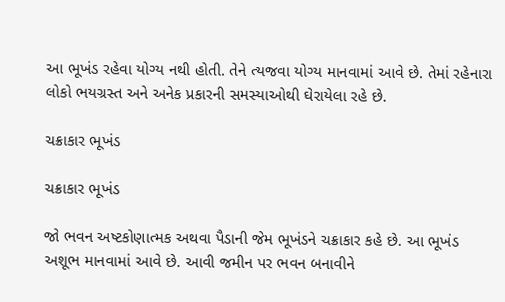આ ભૂખંડ રહેવા યોગ્ય નથી હોતી. તેને ત્યજવા યોગ્ય માનવામાં આવે છે. તેમાં રહેનારા લોકો ભયગ્રસ્ત અને અનેક પ્રકારની સમસ્યાઓથી ઘેરાયેલા રહે છે.

ચક્રાકાર ભૂખંડ

ચક્રાકાર ભૂખંડ

જો ભવન અષ્ટકોણાત્મક અથવા પૈડાની જેમ ભૂખંડને ચક્રાકાર કહે છે. આ ભૂખંડ અશૂભ માનવામાં આવે છે. આવી જમીન પર ભવન બનાવીને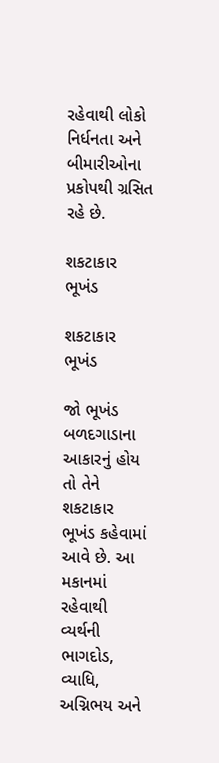રહેવાથી લોકો નિર્ધનતા અને બીમારીઓના પ્રકોપથી ગ્રસિત રહે છે.

શકટાકાર ભૂખંડ

શકટાકાર ભૂખંડ

જો ભૂખંડ બળદગાડાના આકારનું હોય તો તેને શકટાકાર ભૂખંડ કહેવામાં આવે છે. આ મકાનમાં રહેવાથી વ્યર્થની ભાગદોડ, વ્યાધિ, અગ્નિભય અને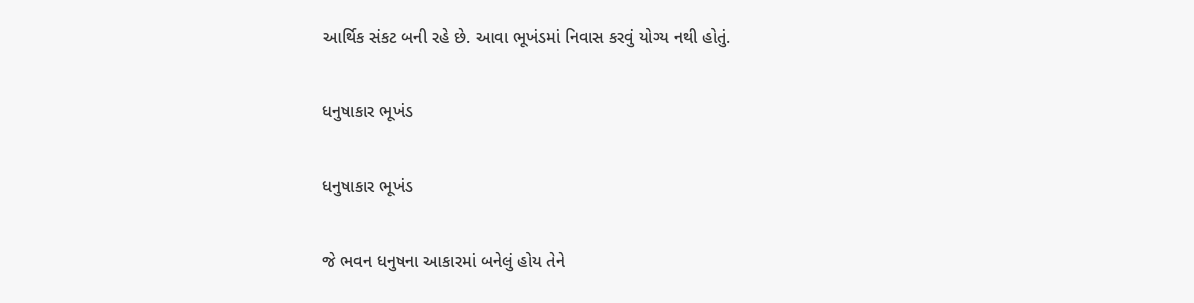આર્થિક સંકટ બની રહે છે. આવા ભૂખંડમાં નિવાસ કરવું યોગ્ય નથી હોતું.

ધનુષાકાર ભૂખંડ

ધનુષાકાર ભૂખંડ

જે ભવન ધનુષના આકારમાં બનેલું હોય તેને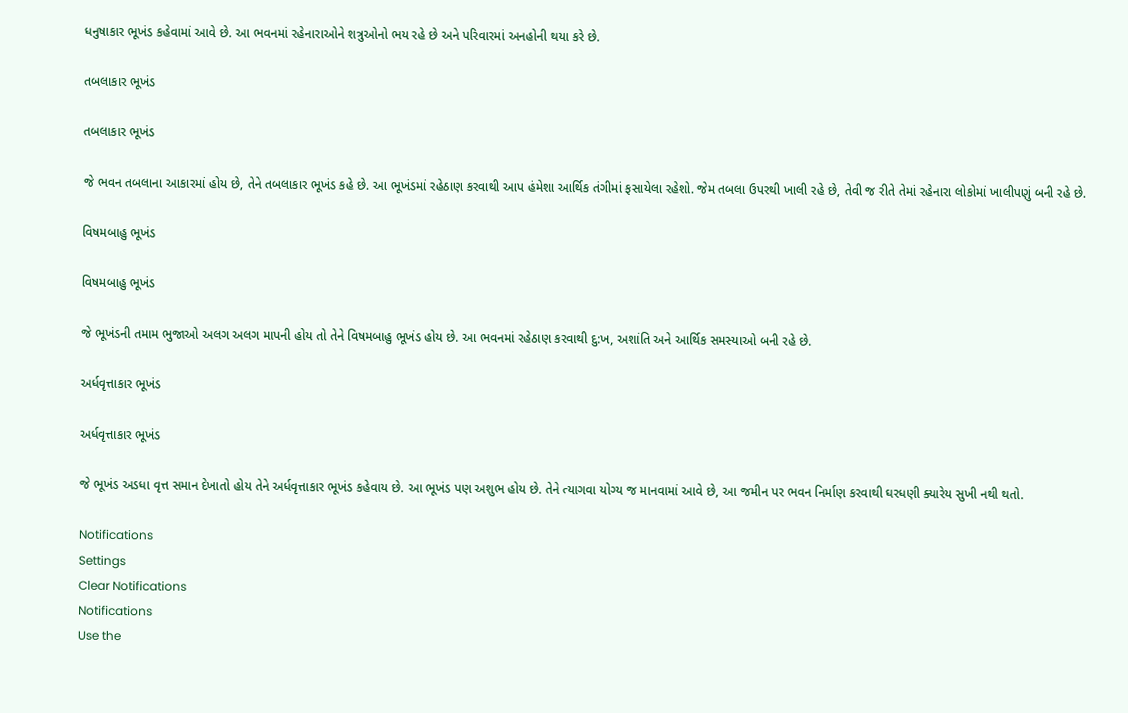ધનુષાકાર ભૂખંડ કહેવામાં આવે છે. આ ભવનમાં રહેનારાઓને શત્રુઓનો ભય રહે છે અને પરિવારમાં અનહોની થયા કરે છે.

તબલાકાર ભૂખંડ

તબલાકાર ભૂખંડ

જે ભવન તબલાના આકારમાં હોય છે, તેને તબલાકાર ભૂખંડ કહે છે. આ ભૂખંડમાં રહેઠાણ કરવાથી આપ હંમેશા આર્થિક તંગીમાં ફસાયેલા રહેશો. જેમ તબલા ઉપરથી ખાલી રહે છે, તેવી જ રીતે તેમાં રહેનારા લોકોમાં ખાલીપણું બની રહે છે.

વિષમબાહુ ભૂખંડ

વિષમબાહુ ભૂખંડ

જે ભૂખંડની તમામ ભુજાઓ અલગ અલગ માપની હોય તો તેને વિષમબાહુ ભૂખંડ હોય છે. આ ભવનમાં રહેઠાણ કરવાથી દુ:ખ, અશાંતિ અને આર્થિક સમસ્યાઓ બની રહે છે.

અર્ધવૃત્તાકાર ભૂખંડ

અર્ધવૃત્તાકાર ભૂખંડ

જે ભૂખંડ અડધા વૃત્ત સમાન દેખાતો હોય તેને અર્ધવૃત્તાકાર ભૂખંડ કહેવાય છે. આ ભૂખંડ પણ અશુભ હોય છે. તેને ત્યાગવા યોગ્ય જ માનવામાં આવે છે, આ જમીન પર ભવન નિર્માણ કરવાથી ઘરધણી ક્યારેય સુખી નથી થતો.

Notifications
Settings
Clear Notifications
Notifications
Use the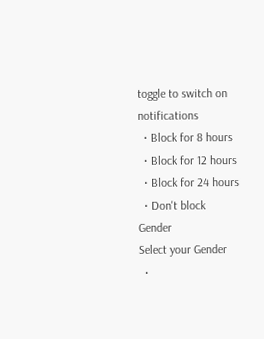toggle to switch on notifications
  • Block for 8 hours
  • Block for 12 hours
  • Block for 24 hours
  • Don't block
Gender
Select your Gender
  •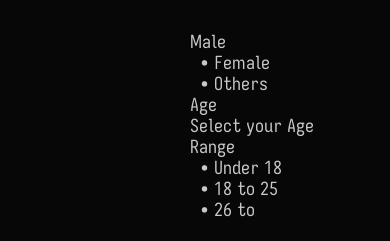Male
  • Female
  • Others
Age
Select your Age Range
  • Under 18
  • 18 to 25
  • 26 to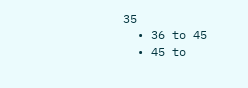35
  • 36 to 45
  • 45 to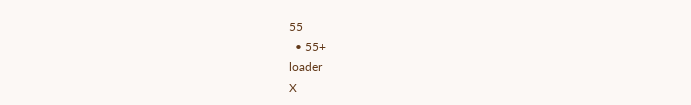55
  • 55+
loader
X